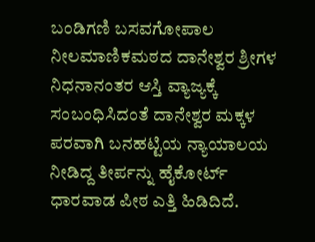ಬಂಡಿಗಣಿ ಬಸವಗೋಪಾಲ ನೀಲಮಾಣಿಕಮಠದ ದಾನೇಶ್ವರ ಶ್ರೀಗಳ ನಿಧನಾನಂತರ ಆಸ್ತಿ ವ್ಯಾಜ್ಯಕ್ಕೆ ಸಂಬಂಧಿಸಿದಂತೆ ದಾನೇಶ್ವರ ಮಕ್ಕಳ ಪರವಾಗಿ ಬನಹಟ್ಟಿಯ ನ್ಯಾಯಾಲಯ ನೀಡಿದ್ದ ತೀರ್ಪನ್ನು ಹೈಕೋರ್ಟ್ ಧಾರವಾಡ ಪೀಠ ಎತ್ತಿ ಹಿಡಿದಿದೆ.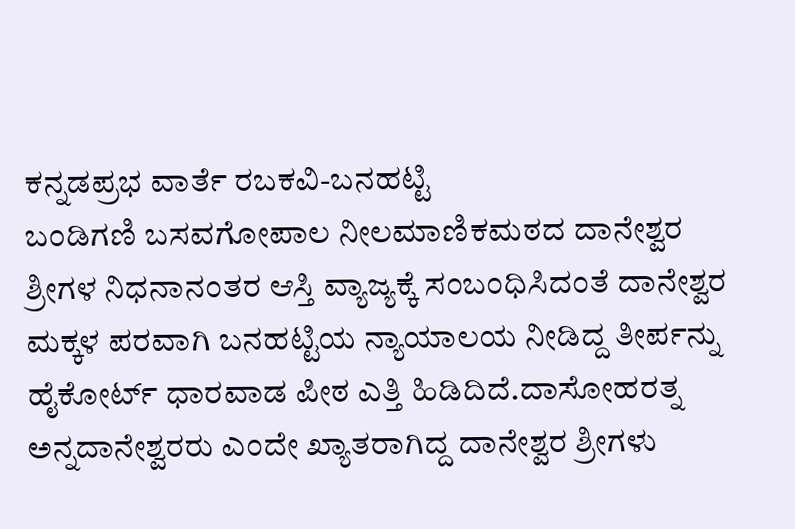ಕನ್ನಡಪ್ರಭ ವಾರ್ತೆ ರಬಕವಿ-ಬನಹಟ್ಟಿ
ಬಂಡಿಗಣಿ ಬಸವಗೋಪಾಲ ನೀಲಮಾಣಿಕಮಠದ ದಾನೇಶ್ವರ ಶ್ರೀಗಳ ನಿಧನಾನಂತರ ಆಸ್ತಿ ವ್ಯಾಜ್ಯಕ್ಕೆ ಸಂಬಂಧಿಸಿದಂತೆ ದಾನೇಶ್ವರ ಮಕ್ಕಳ ಪರವಾಗಿ ಬನಹಟ್ಟಿಯ ನ್ಯಾಯಾಲಯ ನೀಡಿದ್ದ ತೀರ್ಪನ್ನು ಹೈಕೋರ್ಟ್ ಧಾರವಾಡ ಪೀಠ ಎತ್ತಿ ಹಿಡಿದಿದೆ.ದಾಸೋಹರತ್ನ ಅನ್ನದಾನೇಶ್ವರರು ಎಂದೇ ಖ್ಯಾತರಾಗಿದ್ದ ದಾನೇಶ್ವರ ಶ್ರೀಗಳು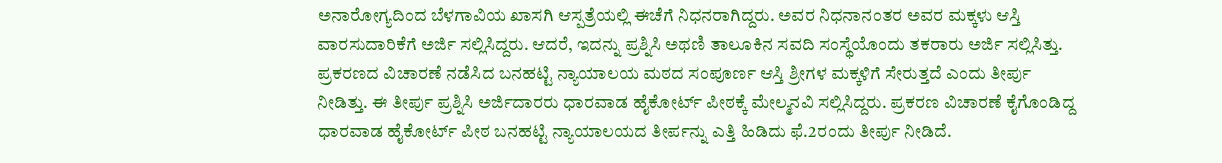ಅನಾರೋಗ್ಯದಿಂದ ಬೆಳಗಾವಿಯ ಖಾಸಗಿ ಆಸ್ಪತ್ರೆಯಲ್ಲಿ ಈಚೆಗೆ ನಿಧನರಾಗಿದ್ದರು. ಅವರ ನಿಧನಾನಂತರ ಅವರ ಮಕ್ಕಳು ಆಸ್ತಿ ವಾರಸುದಾರಿಕೆಗೆ ಅರ್ಜಿ ಸಲ್ಲಿಸಿದ್ದರು. ಆದರೆ, ಇದನ್ನು ಪ್ರಶ್ನಿಸಿ ಅಥಣಿ ತಾಲೂಕಿನ ಸವದಿ ಸಂಸ್ಥೆಯೊಂದು ತಕರಾರು ಅರ್ಜಿ ಸಲ್ಲಿಸಿತ್ತು. ಪ್ರಕರಣದ ವಿಚಾರಣೆ ನಡೆಸಿದ ಬನಹಟ್ಟಿ ನ್ಯಾಯಾಲಯ ಮಠದ ಸಂಪೂರ್ಣ ಆಸ್ತಿ ಶ್ರೀಗಳ ಮಕ್ಕಳಿಗೆ ಸೇರುತ್ತದೆ ಎಂದು ತೀರ್ಪು ನೀಡಿತ್ತು. ಈ ತೀರ್ಪು ಪ್ರಶ್ನಿಸಿ ಅರ್ಜಿದಾರರು ಧಾರವಾಡ ಹೈಕೋರ್ಟ್ ಪೀಠಕ್ಕೆ ಮೇಲ್ಮನವಿ ಸಲ್ಲಿಸಿದ್ದರು. ಪ್ರಕರಣ ವಿಚಾರಣೆ ಕೈಗೊಂಡಿದ್ದ ಧಾರವಾಡ ಹೈಕೋರ್ಟ್ ಪೀಠ ಬನಹಟ್ಟಿ ನ್ಯಾಯಾಲಯದ ತೀರ್ಪನ್ನು ಎತ್ತಿ ಹಿಡಿದು ಫೆ.2ರಂದು ತೀರ್ಪು ನೀಡಿದೆ.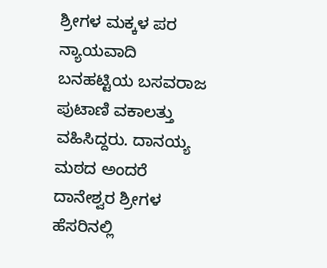ಶ್ರೀಗಳ ಮಕ್ಕಳ ಪರ ನ್ಯಾಯವಾದಿ ಬನಹಟ್ಟಿಯ ಬಸವರಾಜ ಪುಟಾಣಿ ವಕಾಲತ್ತು ವಹಿಸಿದ್ದರು. ದಾನಯ್ಯ ಮಠದ ಅಂದರೆ ದಾನೇಶ್ವರ ಶ್ರೀಗಳ ಹೆಸರಿನಲ್ಲಿ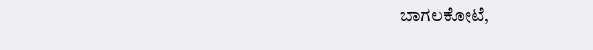ಬಾಗಲಕೋಟೆ,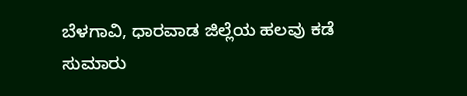ಬೆಳಗಾವಿ, ಧಾರವಾಡ ಜಿಲ್ಲೆಯ ಹಲವು ಕಡೆ ಸುಮಾರು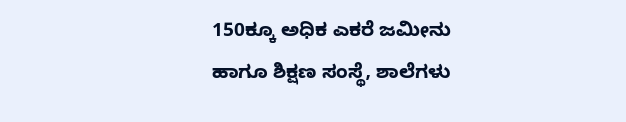150ಕ್ಕೂ ಅಧಿಕ ಎಕರೆ ಜಮೀನು ಹಾಗೂ ಶಿಕ್ಷಣ ಸಂಸ್ಥೆ, ಶಾಲೆಗಳು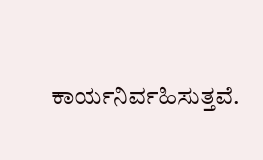ಕಾರ್ಯನಿರ್ವಹಿಸುತ್ತವೆ.